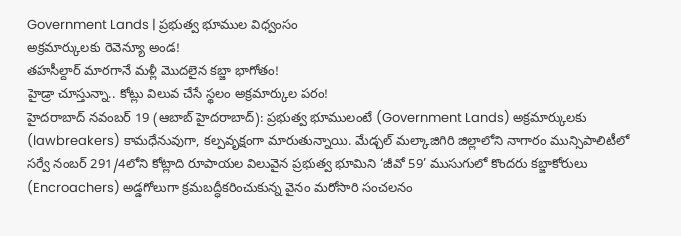Government Lands | ప్రభుత్వ భూముల విధ్వంసం
అక్రమార్కులకు రెవెన్యూ అండ!
తహసీల్దార్ మారగానే మళ్లీ మొదలైన కబ్జా భాగోతం!
హైడ్రా చూస్తున్నా.. కోట్లు విలువ చేసే స్థలం అక్రమార్కుల పరం!
హైదరాబాద్ నవంబర్ 19 (ఆబాబ్ హైదరాబాద్): ప్రభుత్వ భూములంటే (Government Lands) అక్రమార్కులకు (lawbreakers) కామధేనువుగా, కల్పవృక్షంగా మారుతున్నాయి. మేడ్చల్ మల్కాజిగిరి జిల్లాలోని నాగారం మున్సిపాలిటీలో సర్వే నంబర్ 291/4లోని కోట్లాది రూపాయల విలువైన ప్రభుత్వ భూమిని ‘జీవో 59’ ముసుగులో కొందరు కబ్జాకోరులు (Encroachers) అడ్డగోలుగా క్రమబద్ధీకరించుకున్న వైనం మరోసారి సంచలనం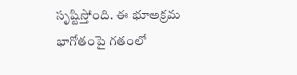సృష్టిస్తోంది. ఈ భూఅక్రమ భాగోతంపై గతంలో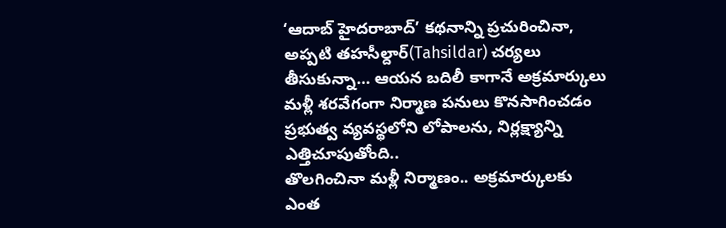‘ఆదాబ్ హైదరాబాద్’ కథనాన్ని ప్రచురించినా, అప్పటి తహసీల్దార్(Tahsildar) చర్యలు తీసుకున్నా… ఆయన బదిలీ కాగానే అక్రమార్కులు మళ్లీ శరవేగంగా నిర్మాణ పనులు కొనసాగించడం ప్రభుత్వ వ్యవస్థలోని లోపాలను, నిర్లక్ష్యాన్ని ఎత్తిచూపుతోంది..
తొలగించినా మళ్లీ నిర్మాణం.. అక్రమార్కులకు ఎంత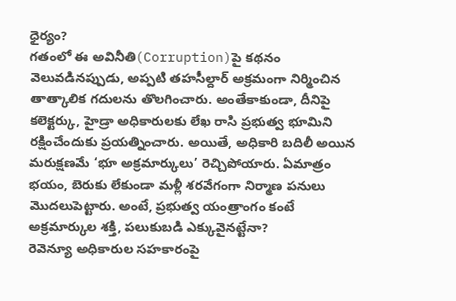ధైర్యం?
గతంలో ఈ అవినీతి(Corruption)పై కథనం వెలువడినప్పుడు, అప్పటి తహసీల్దార్ అక్రమంగా నిర్మించిన తాత్కాలిక గదులను తొలగించారు. అంతేకాకుండా, దీనిపై కలెక్టర్కు, హైడ్రా అధికారులకు లేఖ రాసి ప్రభుత్వ భూమిని రక్షించేందుకు ప్రయత్నించారు. అయితే, అధికారి బదిలీ అయిన మరుక్షణమే ‘భూ అక్రమార్కులు’ రెచ్చిపోయారు. ఏమాత్రం భయం, బెరుకు లేకుండా మళ్లీ శరవేగంగా నిర్మాణ పనులు మొదలుపెట్టారు. అంటే, ప్రభుత్వ యంత్రాంగం కంటే అక్రమార్కుల శక్తి, పలుకుబడి ఎక్కువైనట్టేనా?
రెవెన్యూ అధికారుల సహకారంపై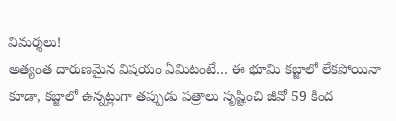విమర్శలు!
అత్యంత దారుణమైన విషయం ఏమిటంటే… ఈ భూమి కబ్జాలో లేకపోయినా కూడా, కబ్జాలో ఉన్నట్లుగా తప్పుడు పత్రాలు సృష్టించి జీవో 59 కింద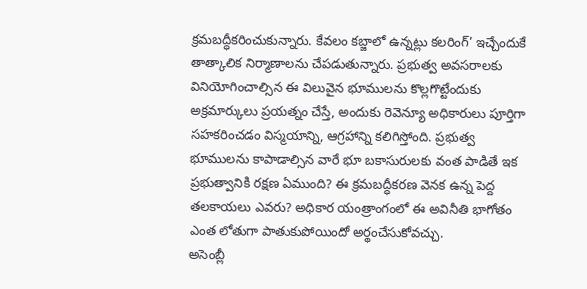క్రమబద్ధీకరించుకున్నారు. కేవలం కబ్జాలో ఉన్నట్లు కలరింగ్’ ఇచ్చేందుకే తాత్కాలిక నిర్మాణాలను చేపడుతున్నారు. ప్రభుత్వ అవసరాలకు వినియోగించాల్సిన ఈ విలువైన భూములను కొల్లగొట్టేందుకు అక్రమార్కులు ప్రయత్నం చేస్తే, అందుకు రెవెన్యూ అధికారులు పూర్తిగా సహకరించడం విస్మయాన్ని, ఆగ్రహాన్ని కలిగిస్తోంది. ప్రభుత్వ భూములను కాపాడాల్సిన వారే భూ బకాసురులకు వంత పాడితే ఇక ప్రభుత్వానికి రక్షణ ఏముంది? ఈ క్రమబద్ధీకరణ వెనక ఉన్న పెద్ద తలకాయలు ఎవరు? అధికార యంత్రాంగంలో ఈ అవినీతి భాగోతం ఎంత లోతుగా పాతుకుపోయిందో అర్థంచేసుకోవచ్చు.
అసెంబ్లీ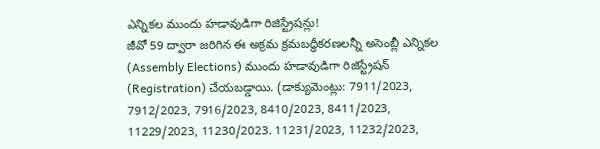ఎన్నికల ముందు హడావుడిగా రిజిస్ట్రేషన్లు!
జీవో 59 ద్వారా జరిగిన ఈ అక్రమ క్రమబద్ధీకరణలన్నీ అసెంబ్లీ ఎన్నికల (Assembly Elections) ముందు హడావుడిగా రిజిస్ట్రేషన్ (Registration) చేయబడ్డాయి. (డాక్యుమెంట్లు: 7911/2023, 7912/2023, 7916/2023, 8410/2023, 8411/2023, 11229/2023, 11230/2023. 11231/2023, 11232/2023,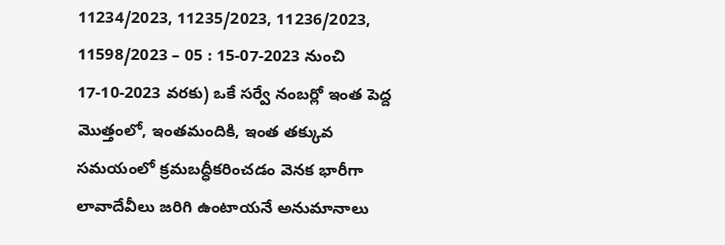11234/2023, 11235/2023, 11236/2023, 11598/2023 – 05 : 15-07-2023 నుంచి 17-10-2023 వరకు) ఒకే సర్వే నంబర్లో ఇంత పెద్ద మొత్తంలో, ఇంతమందికి, ఇంత తక్కువ సమయంలో క్రమబద్ధీకరించడం వెనక భారీగా లావాదేవీలు జరిగి ఉంటాయనే అనుమానాలు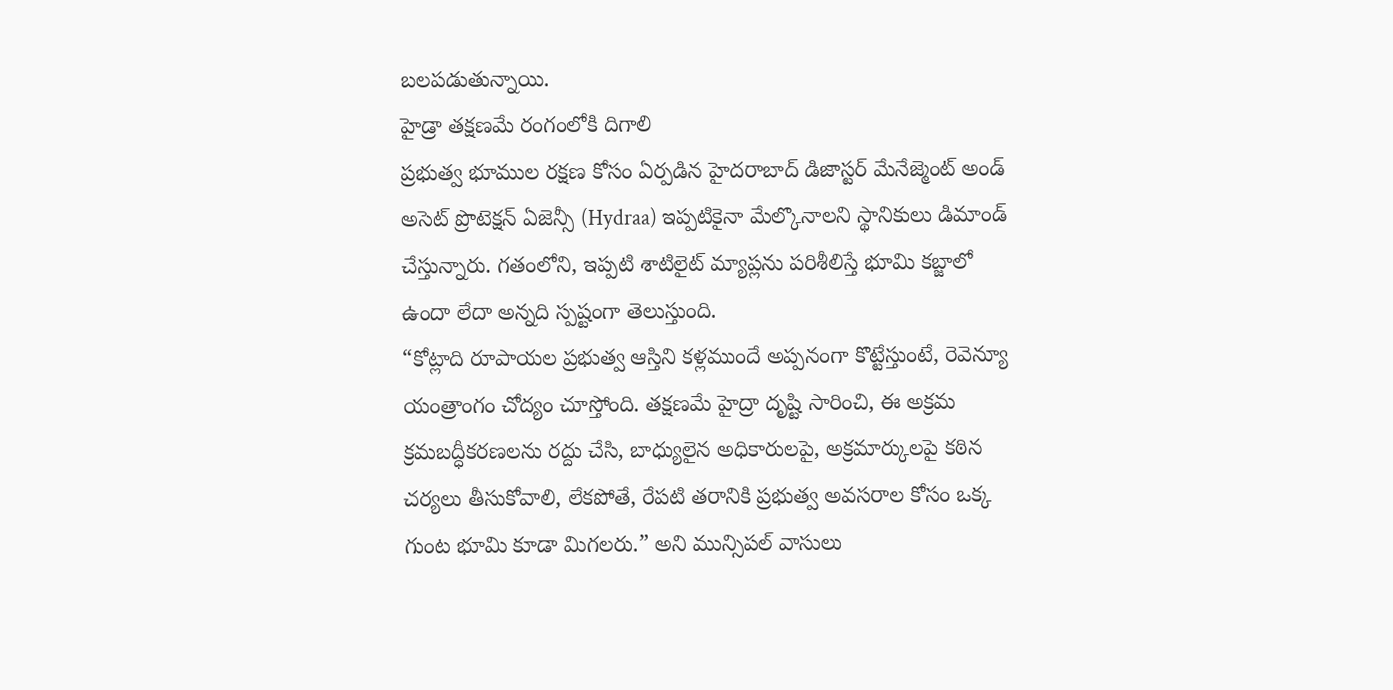బలపడుతున్నాయి.
హైడ్రా తక్షణమే రంగంలోకి దిగాలి
ప్రభుత్వ భూముల రక్షణ కోసం ఏర్పడిన హైదరాబాద్ డిజాస్టర్ మేనేజ్మెంట్ అండ్ అసెట్ ప్రొటెక్షన్ ఏజెన్సీ (Hydraa) ఇప్పటికైనా మేల్కొనాలని స్థానికులు డిమాండ్ చేస్తున్నారు. గతంలోని, ఇప్పటి శాటిలైట్ మ్యాప్లను పరిశీలిస్తే భూమి కబ్జాలో ఉందా లేదా అన్నది స్పష్టంగా తెలుస్తుంది.
“కోట్లాది రూపాయల ప్రభుత్వ ఆస్తిని కళ్లముందే అప్పనంగా కొట్టేస్తుంటే, రెవెన్యూ యంత్రాంగం చోద్యం చూస్తోంది. తక్షణమే హైద్రా దృష్టి సారించి, ఈ అక్రమ క్రమబద్ధీకరణలను రద్దు చేసి, బాధ్యులైన అధికారులపై, అక్రమార్కులపై కఠిన చర్యలు తీసుకోవాలి, లేకపోతే, రేపటి తరానికి ప్రభుత్వ అవసరాల కోసం ఒక్క గుంట భూమి కూడా మిగలరు.” అని మున్సిపల్ వాసులు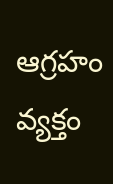ఆగ్రహం వ్యక్తం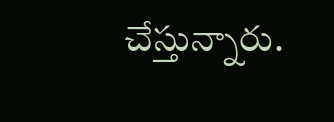చేస్తున్నారు.